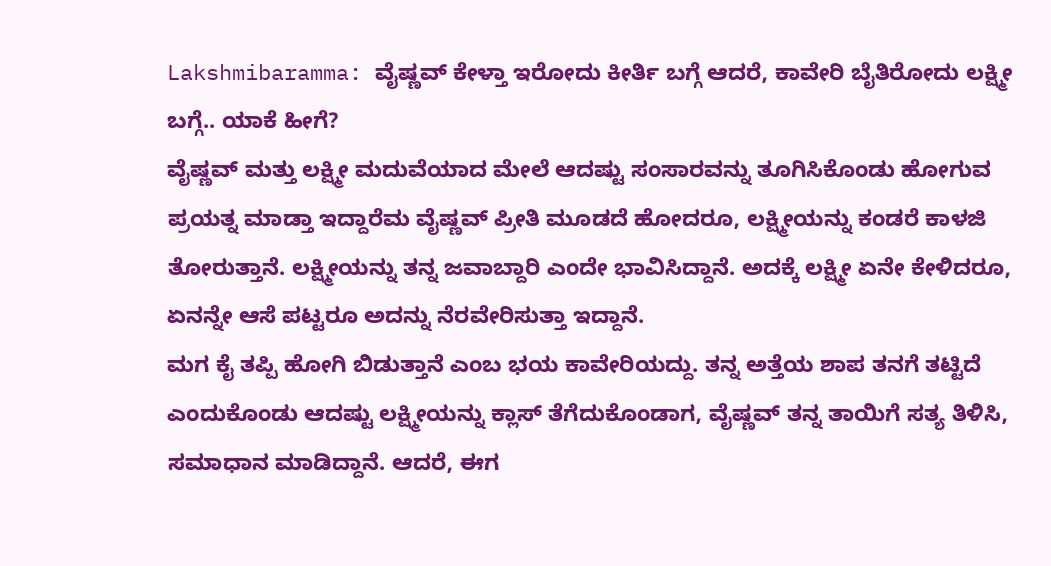Lakshmibaramma: ವೈಷ್ಣವ್ ಕೇಳ್ತಾ ಇರೋದು ಕೀರ್ತಿ ಬಗ್ಗೆ ಆದರೆ, ಕಾವೇರಿ ಬೈತಿರೋದು ಲಕ್ಷ್ಮೀ ಬಗ್ಗೆ.. ಯಾಕೆ ಹೀಗೆ?
ವೈಷ್ಣವ್ ಮತ್ತು ಲಕ್ಷ್ಮೀ ಮದುವೆಯಾದ ಮೇಲೆ ಆದಷ್ಟು ಸಂಸಾರವನ್ನು ತೂಗಿಸಿಕೊಂಡು ಹೋಗುವ ಪ್ರಯತ್ನ ಮಾಡ್ತಾ ಇದ್ದಾರೆಮ ವೈಷ್ಣವ್ ಪ್ರೀತಿ ಮೂಡದೆ ಹೋದರೂ, ಲಕ್ಷ್ಮೀಯನ್ನು ಕಂಡರೆ ಕಾಳಜಿ ತೋರುತ್ತಾನೆ. ಲಕ್ಷ್ಮೀಯನ್ನು ತನ್ನ ಜವಾಬ್ದಾರಿ ಎಂದೇ ಭಾವಿಸಿದ್ದಾನೆ. ಅದಕ್ಕೆ ಲಕ್ಷ್ಮೀ ಏನೇ ಕೇಳಿದರೂ, ಏನನ್ನೇ ಆಸೆ ಪಟ್ಟರೂ ಅದನ್ನು ನೆರವೇರಿಸುತ್ತಾ ಇದ್ದಾನೆ.
ಮಗ ಕೈ ತಪ್ಪಿ ಹೋಗಿ ಬಿಡುತ್ತಾನೆ ಎಂಬ ಭಯ ಕಾವೇರಿಯದ್ದು. ತನ್ನ ಅತ್ತೆಯ ಶಾಪ ತನಗೆ ತಟ್ಟಿದೆ ಎಂದುಕೊಂಡು ಆದಷ್ಟು ಲಕ್ಷ್ಮೀಯನ್ನು ಕ್ಲಾಸ್ ತೆಗೆದುಕೊಂಡಾಗ, ವೈಷ್ಣವ್ ತನ್ನ ತಾಯಿಗೆ ಸತ್ಯ ತಿಳಿಸಿ, ಸಮಾಧಾನ ಮಾಡಿದ್ದಾನೆ. ಆದರೆ, ಈಗ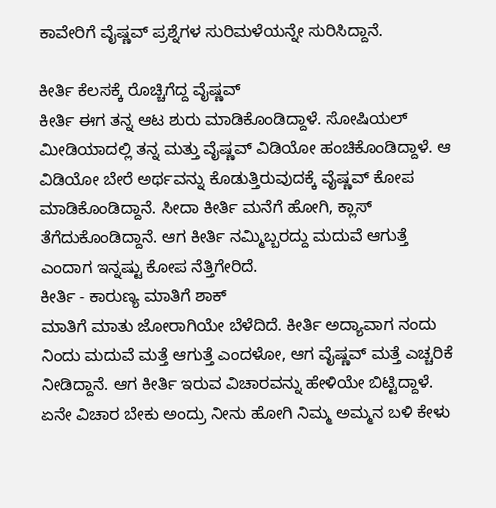ಕಾವೇರಿಗೆ ವೈಷ್ಣವ್ ಪ್ರಶ್ನೆಗಳ ಸುರಿಮಳೆಯನ್ನೇ ಸುರಿಸಿದ್ದಾನೆ.

ಕೀರ್ತಿ ಕೆಲಸಕ್ಕೆ ರೊಚ್ಚಿಗೆದ್ದ ವೈಷ್ಣವ್
ಕೀರ್ತಿ ಈಗ ತನ್ನ ಆಟ ಶುರು ಮಾಡಿಕೊಂಡಿದ್ದಾಳೆ. ಸೋಷಿಯಲ್ ಮೀಡಿಯಾದಲ್ಲಿ ತನ್ನ ಮತ್ತು ವೈಷ್ಣವ್ ವಿಡಿಯೋ ಹಂಚಿಕೊಂಡಿದ್ದಾಳೆ. ಆ ವಿಡಿಯೋ ಬೇರೆ ಅರ್ಥವನ್ನು ಕೊಡುತ್ತಿರುವುದಕ್ಕೆ ವೈಷ್ಣವ್ ಕೋಪ ಮಾಡಿಕೊಂಡಿದ್ದಾನೆ. ಸೀದಾ ಕೀರ್ತಿ ಮನೆಗೆ ಹೋಗಿ, ಕ್ಲಾಸ್ ತೆಗೆದುಕೊಂಡಿದ್ದಾನೆ. ಆಗ ಕೀರ್ತಿ ನಮ್ಮಿಬ್ಬರದ್ದು ಮದುವೆ ಆಗುತ್ತೆ ಎಂದಾಗ ಇನ್ನಷ್ಟು ಕೋಪ ನೆತ್ತಿಗೇರಿದೆ.
ಕೀರ್ತಿ - ಕಾರುಣ್ಯ ಮಾತಿಗೆ ಶಾಕ್
ಮಾತಿಗೆ ಮಾತು ಜೋರಾಗಿಯೇ ಬೆಳೆದಿದೆ. ಕೀರ್ತಿ ಅದ್ಯಾವಾಗ ನಂದು ನಿಂದು ಮದುವೆ ಮತ್ತೆ ಆಗುತ್ತೆ ಎಂದಳೋ, ಆಗ ವೈಷ್ಣವ್ ಮತ್ತೆ ಎಚ್ಚರಿಕೆ ನೀಡಿದ್ದಾನೆ. ಆಗ ಕೀರ್ತಿ ಇರುವ ವಿಚಾರವನ್ನು ಹೇಳಿಯೇ ಬಿಟ್ಟಿದ್ದಾಳೆ. ಏನೇ ವಿಚಾರ ಬೇಕು ಅಂದ್ರು ನೀನು ಹೋಗಿ ನಿಮ್ಮ ಅಮ್ಮನ ಬಳಿ ಕೇಳು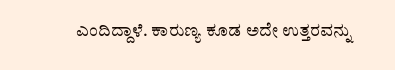ಎಂದಿದ್ದಾಳೆ. ಕಾರುಣ್ಯ ಕೂಡ ಅದೇ ಉತ್ತರವನ್ನು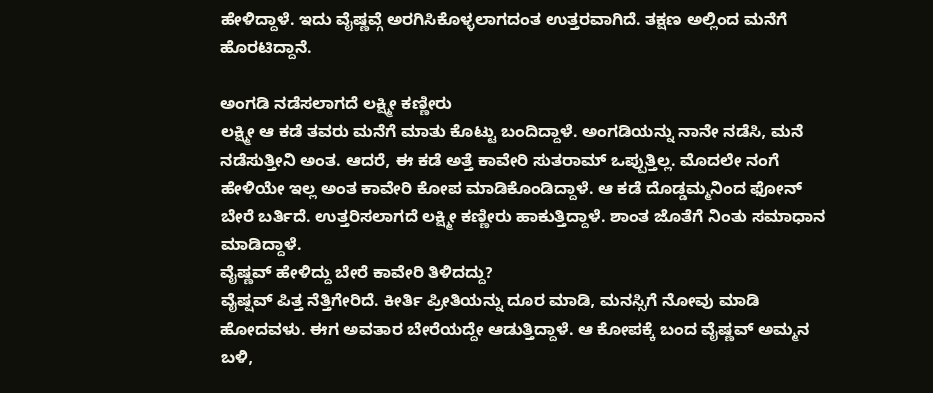ಹೇಳಿದ್ದಾಳೆ. ಇದು ವೈಷ್ಣವ್ಗೆ ಅರಗಿಸಿಕೊಳ್ಳಲಾಗದಂತ ಉತ್ತರವಾಗಿದೆ. ತಕ್ಷಣ ಅಲ್ಲಿಂದ ಮನೆಗೆ ಹೊರಟಿದ್ದಾನೆ.

ಅಂಗಡಿ ನಡೆಸಲಾಗದೆ ಲಕ್ಷ್ಮೀ ಕಣ್ಣೀರು
ಲಕ್ಷ್ಮೀ ಆ ಕಡೆ ತವರು ಮನೆಗೆ ಮಾತು ಕೊಟ್ಟು ಬಂದಿದ್ದಾಳೆ. ಅಂಗಡಿಯನ್ನು ನಾನೇ ನಡೆಸಿ, ಮನೆ ನಡೆಸುತ್ತೀನಿ ಅಂತ. ಆದರೆ, ಈ ಕಡೆ ಅತ್ತೆ ಕಾವೇರಿ ಸುತರಾಮ್ ಒಪ್ಪುತ್ತಿಲ್ಲ. ಮೊದಲೇ ನಂಗೆ ಹೇಳಿಯೇ ಇಲ್ಲ ಅಂತ ಕಾವೇರಿ ಕೋಪ ಮಾಡಿಕೊಂಡಿದ್ದಾಳೆ. ಆ ಕಡೆ ದೊಡ್ಡಮ್ಮನಿಂದ ಫೋನ್ ಬೇರೆ ಬರ್ತಿದೆ. ಉತ್ತರಿಸಲಾಗದೆ ಲಕ್ಷ್ಮೀ ಕಣ್ಣೀರು ಹಾಕುತ್ತಿದ್ದಾಳೆ. ಶಾಂತ ಜೊತೆಗೆ ನಿಂತು ಸಮಾಧಾನ ಮಾಡಿದ್ದಾಳೆ.
ವೈಷ್ಣವ್ ಹೇಳಿದ್ದು ಬೇರೆ ಕಾವೇರಿ ತಿಳಿದದ್ದು?
ವೈಷ್ಷವ್ ಪಿತ್ತ ನೆತ್ತಿಗೇರಿದೆ. ಕೀರ್ತಿ ಪ್ರೀತಿಯನ್ನು ದೂರ ಮಾಡಿ, ಮನಸ್ಸಿಗೆ ನೋವು ಮಾಡಿ ಹೋದವಳು. ಈಗ ಅವತಾರ ಬೇರೆಯದ್ದೇ ಆಡುತ್ತಿದ್ದಾಳೆ. ಆ ಕೋಪಕ್ಕೆ ಬಂದ ವೈಷ್ಣವ್ ಅಮ್ಮನ ಬಳಿ,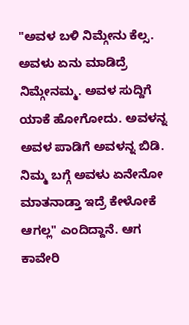"ಅವಳ ಬಳಿ ನಿಮ್ಗೇನು ಕೆಲ್ಸ. ಅವಳು ಏನು ಮಾಡಿದ್ರೆ ನಿಮ್ಗೇನಮ್ಮ. ಅವಳ ಸುದ್ದಿಗೆ ಯಾಕೆ ಹೋಗೋದು. ಅವಳನ್ನ ಅವಳ ಪಾಡಿಗೆ ಅವಳನ್ನ ಬಿಡಿ. ನಿಮ್ಮ ಬಗ್ಗೆ ಅವಳು ಏನೇನೋ ಮಾತನಾಡ್ತಾ ಇದ್ರೆ ಕೇಳೋಕೆ ಆಗಲ್ಲ" ಎಂದಿದ್ದಾನೆ. ಆಗ ಕಾವೇರಿ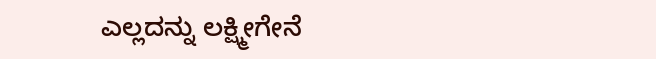ಎಲ್ಲದನ್ನು ಲಕ್ಷ್ಮೀಗೇನೆ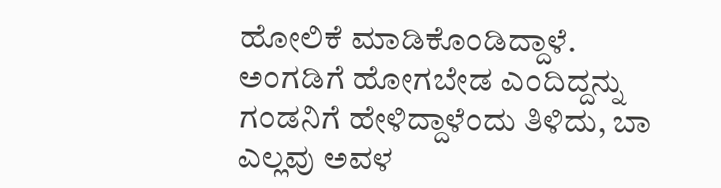ಹೋಲಿಕೆ ಮಾಡಿಕೊಂಡಿದ್ದಾಳೆ. ಅಂಗಡಿಗೆ ಹೋಗಬೇಡ ಎಂದಿದ್ದನ್ನು ಗಂಡನಿಗೆ ಹೇಳಿದ್ದಾಳೆಂದು ತಿಳಿದು, ಬಾ ಎಲ್ಲವು ಅವಳ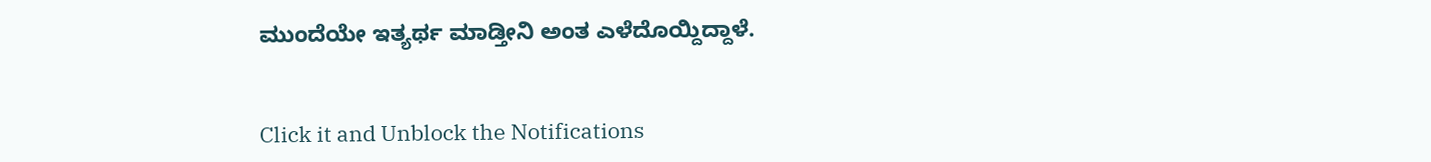ಮುಂದೆಯೇ ಇತ್ಯರ್ಥ ಮಾಡ್ತೀನಿ ಅಂತ ಎಳೆದೊಯ್ದಿದ್ದಾಳೆ.


Click it and Unblock the Notifications